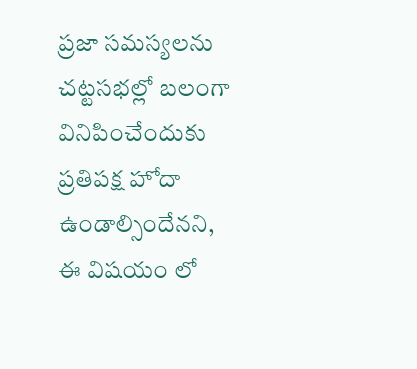ప్రజా సమస్యలను చట్టసభల్లో బలంగా వినిపించేందుకు ప్రతిపక్ష హోదా ఉండాల్సిందేనని, ఈ విషయం లో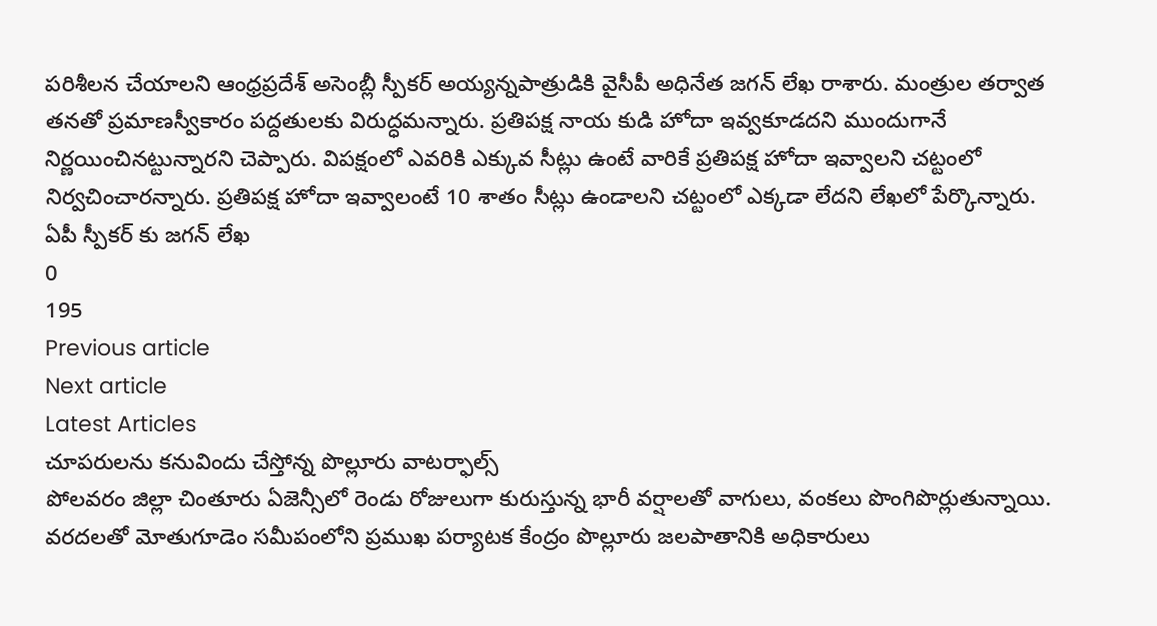పరిశీలన చేయాలని ఆంధ్రప్రదేశ్ అసెంబ్లీ స్పీకర్ అయ్యన్నపాత్రుడికి వైసీపీ అధినేత జగన్ లేఖ రాశారు. మంత్రుల తర్వాత తనతో ప్రమాణస్వీకారం పద్దతులకు విరుద్ధమన్నారు. ప్రతిపక్ష నాయ కుడి హోదా ఇవ్వకూడదని ముందుగానే నిర్ణయించినట్టున్నారని చెప్పారు. విపక్షంలో ఎవరికి ఎక్కువ సీట్లు ఉంటే వారికే ప్రతిపక్ష హోదా ఇవ్వాలని చట్టంలో నిర్వచించారన్నారు. ప్రతిపక్ష హోదా ఇవ్వాలంటే 10 శాతం సీట్లు ఉండాలని చట్టంలో ఎక్కడా లేదని లేఖలో పేర్కొన్నారు.
ఏపీ స్పీకర్ కు జగన్ లేఖ
0
195
Previous article
Next article
Latest Articles
చూపరులను కనువిందు చేస్తోన్న పొల్లూరు వాటర్ఫాల్స్
పోలవరం జిల్లా చింతూరు ఏజెన్సీలో రెండు రోజులుగా కురుస్తున్న భారీ వర్షాలతో వాగులు, వంకలు పొంగిపొర్లుతున్నాయి. వరదలతో మోతుగూడెం సమీపంలోని ప్రముఖ పర్యాటక కేంద్రం పొల్లూరు జలపాతానికి అధికారులు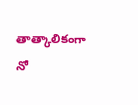తాత్కాలికంగా నో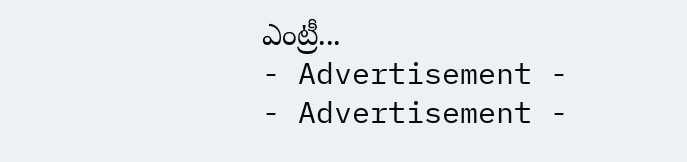ఎంట్రీ...
- Advertisement -
- Advertisement -